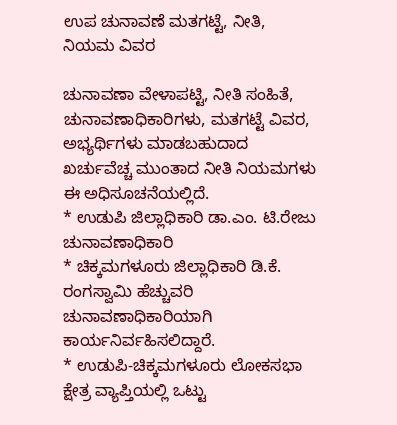ಉಪ ಚುನಾವಣೆ ಮತಗಟ್ಟೆ, ನೀತಿ, ನಿಯಮ ವಿವರ

ಚುನಾವಣಾ ವೇಳಾಪಟ್ಟಿ, ನೀತಿ ಸಂಹಿತೆ, ಚುನಾವಣಾಧಿಕಾರಿಗಳು, ಮತಗಟ್ಟೆ ವಿವರ, ಅಭ್ಯರ್ಥಿಗಳು ಮಾಡಬಹುದಾದ ಖರ್ಚುವೆಚ್ಚ ಮುಂತಾದ ನೀತಿ ನಿಯಮಗಳು ಈ ಅಧಿಸೂಚನೆಯಲ್ಲಿದೆ.
* ಉಡುಪಿ ಜಿಲ್ಲಾಧಿಕಾರಿ ಡಾ.ಎಂ. ಟಿ.ರೇಜು ಚುನಾವಣಾಧಿಕಾರಿ
* ಚಿಕ್ಕಮಗಳೂರು ಜಿಲ್ಲಾಧಿಕಾರಿ ಡಿ.ಕೆ. ರಂಗಸ್ವಾಮಿ ಹೆಚ್ಚುವರಿ ಚುನಾವಣಾಧಿಕಾರಿಯಾಗಿ ಕಾರ್ಯನಿರ್ವಹಿಸಲಿದ್ದಾರೆ.
* ಉಡುಪಿ-ಚಿಕ್ಕಮಗಳೂರು ಲೋಕಸಭಾ ಕ್ಷೇತ್ರ ವ್ಯಾಪ್ತಿಯಲ್ಲಿ ಒಟ್ಟು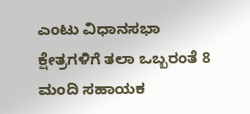ಎಂಟು ವಿಧಾನಸಭಾ ಕ್ಷೇತ್ರಗಳಿಗೆ ತಲಾ ಒಬ್ಬರಂತೆ 8 ಮಂದಿ ಸಹಾಯಕ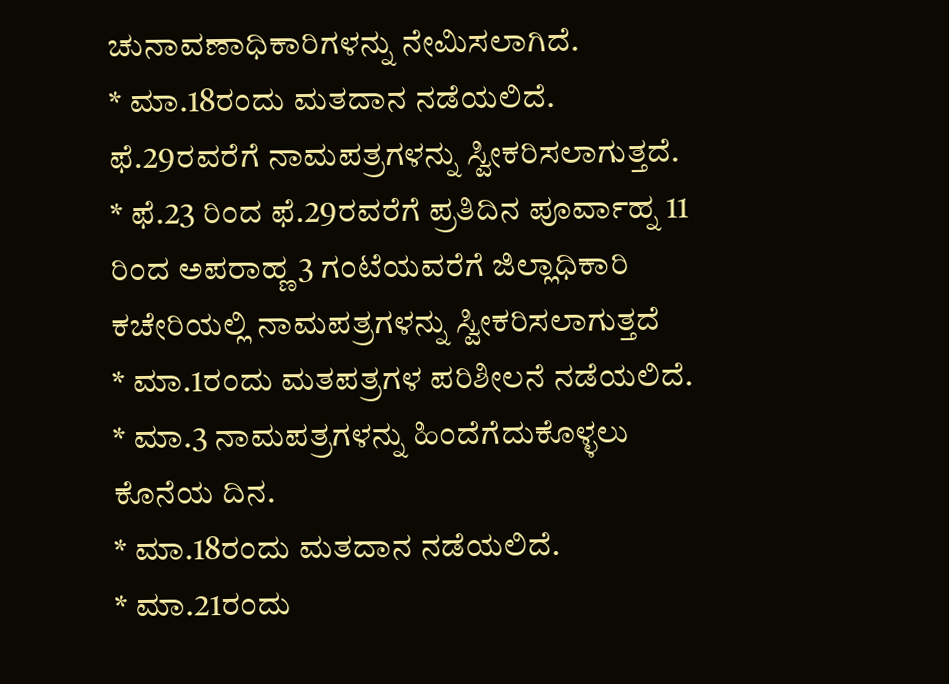ಚುನಾವಣಾಧಿಕಾರಿಗಳನ್ನು ನೇಮಿಸಲಾಗಿದೆ.
* ಮಾ.18ರಂದು ಮತದಾನ ನಡೆಯಲಿದೆ. ಫೆ.29ರವರೆಗೆ ನಾಮಪತ್ರಗಳನ್ನು ಸ್ವೀಕರಿಸಲಾಗುತ್ತದೆ.
* ಫೆ.23 ರಿಂದ ಫೆ.29ರವರೆಗೆ ಪ್ರತಿದಿನ ಪೂರ್ವಾಹ್ನ 11 ರಿಂದ ಅಪರಾಹ್ಣ 3 ಗಂಟೆಯವರೆಗೆ ಜಿಲ್ಲಾಧಿಕಾರಿ ಕಚೇರಿಯಲ್ಲಿ ನಾಮಪತ್ರಗಳನ್ನು ಸ್ವೀಕರಿಸಲಾಗುತ್ತದೆ
* ಮಾ.1ರಂದು ಮತಪತ್ರಗಳ ಪರಿಶೀಲನೆ ನಡೆಯಲಿದೆ.
* ಮಾ.3 ನಾಮಪತ್ರಗಳನ್ನು ಹಿಂದೆಗೆದುಕೊಳ್ಳಲು ಕೊನೆಯ ದಿನ.
* ಮಾ.18ರಂದು ಮತದಾನ ನಡೆಯಲಿದೆ.
* ಮಾ.21ರಂದು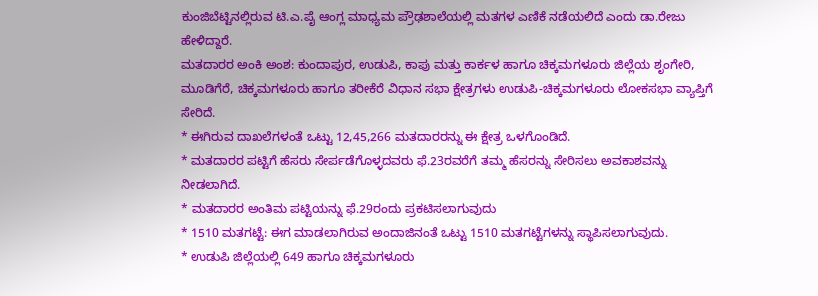ಕುಂಜಿಬೆಟ್ಟಿನಲ್ಲಿರುವ ಟಿ.ಎ.ಪೈ ಆಂಗ್ಲ ಮಾಧ್ಯಮ ಪ್ರೌಢಶಾಲೆಯಲ್ಲಿ ಮತಗಳ ಎಣಿಕೆ ನಡೆಯಲಿದೆ ಎಂದು ಡಾ.ರೇಜು ಹೇಳಿದ್ದಾರೆ.
ಮತದಾರರ ಅಂಕಿ ಅಂಶ: ಕುಂದಾಪುರ, ಉಡುಪಿ, ಕಾಪು ಮತ್ತು ಕಾರ್ಕಳ ಹಾಗೂ ಚಿಕ್ಕಮಗಳೂರು ಜಿಲ್ಲೆಯ ಶೃಂಗೇರಿ, ಮೂಡಿಗೆರೆ, ಚಿಕ್ಕಮಗಳೂರು ಹಾಗೂ ತರೀಕೆರೆ ವಿಧಾನ ಸಭಾ ಕ್ಷೇತ್ರಗಳು ಉಡುಪಿ-ಚಿಕ್ಕಮಗಳೂರು ಲೋಕಸಭಾ ವ್ಯಾಪ್ತಿಗೆ ಸೇರಿದೆ.
* ಈಗಿರುವ ದಾಖಲೆಗಳಂತೆ ಒಟ್ಟು 12,45,266 ಮತದಾರರನ್ನು ಈ ಕ್ಷೇತ್ರ ಒಳಗೊಂಡಿದೆ.
* ಮತದಾರರ ಪಟ್ಟಿಗೆ ಹೆಸರು ಸೇರ್ಪಡೆಗೊಳ್ಳದವರು ಫೆ.23ರವರೆಗೆ ತಮ್ಮ ಹೆಸರನ್ನು ಸೇರಿಸಲು ಅವಕಾಶವನ್ನು ನೀಡಲಾಗಿದೆ.
* ಮತದಾರರ ಅಂತಿಮ ಪಟ್ಟಿಯನ್ನು ಫೆ.29ರಂದು ಪ್ರಕಟಿಸಲಾಗುವುದು
* 1510 ಮತಗಟ್ಟೆ: ಈಗ ಮಾಡಲಾಗಿರುವ ಅಂದಾಜಿನಂತೆ ಒಟ್ಟು 1510 ಮತಗಟ್ಟೆಗಳನ್ನು ಸ್ಥಾಪಿಸಲಾಗುವುದು.
* ಉಡುಪಿ ಜಿಲ್ಲೆಯಲ್ಲಿ 649 ಹಾಗೂ ಚಿಕ್ಕಮಗಳೂರು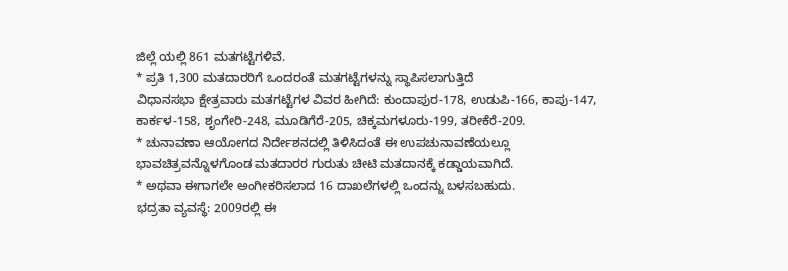ಜಿಲ್ಲೆ ಯಲ್ಲಿ 861 ಮತಗಟ್ಟೆಗಳಿವೆ.
* ಪ್ರತಿ 1,300 ಮತದಾರರಿಗೆ ಒಂದರಂತೆ ಮತಗಟ್ಟೆಗಳನ್ನು ಸ್ಥಾಪಿಸಲಾಗುತ್ತಿದೆ
ವಿಧಾನಸಭಾ ಕ್ಷೇತ್ರವಾರು ಮತಗಟ್ಟೆಗಳ ವಿವರ ಹೀಗಿದೆ: ಕುಂದಾಪುರ-178, ಉಡುಪಿ-166, ಕಾಪು-147, ಕಾರ್ಕಳ-158, ಶೃಂಗೇರಿ-248, ಮೂಡಿಗೆರೆ-205, ಚಿಕ್ಕಮಗಳೂರು-199, ತರೀಕೆರೆ-209.
* ಚುನಾವಣಾ ಆಯೋಗದ ನಿರ್ದೇಶನದಲ್ಲಿ ತಿಳಿಸಿದಂತೆ ಈ ಉಪಚುನಾವಣೆಯಲ್ಲೂ ಭಾವಚಿತ್ರವನ್ನೊಳಗೊಂಡ ಮತದಾರರ ಗುರುತು ಚೀಟಿ ಮತದಾನಕ್ಕೆ ಕಡ್ಡಾಯವಾಗಿದೆ.
* ಅಥವಾ ಈಗಾಗಲೇ ಅಂಗೀಕರಿಸಲಾದ 16 ದಾಖಲೆಗಳಲ್ಲಿ ಒಂದನ್ನು ಬಳಸಬಹುದು.
ಭದ್ರತಾ ವ್ಯವಸ್ಥೆ: 2009ರಲ್ಲಿ ಈ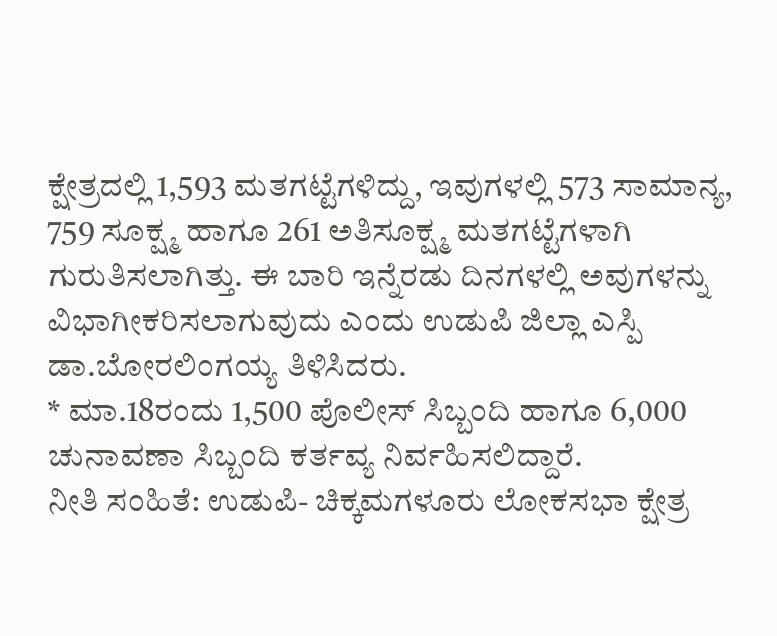ಕ್ಷೇತ್ರದಲ್ಲಿ 1,593 ಮತಗಟ್ಟೆಗಳಿದ್ದು, ಇವುಗಳಲ್ಲಿ 573 ಸಾಮಾನ್ಯ, 759 ಸೂಕ್ಷ್ಮ ಹಾಗೂ 261 ಅತಿಸೂಕ್ಷ್ಮ ಮತಗಟ್ಟೆಗಳಾಗಿ ಗುರುತಿಸಲಾಗಿತ್ತು. ಈ ಬಾರಿ ಇನ್ನೆರಡು ದಿನಗಳಲ್ಲಿ ಅವುಗಳನ್ನು ವಿಭಾಗೀಕರಿಸಲಾಗುವುದು ಎಂದು ಉಡುಪಿ ಜಿಲ್ಲಾ ಎಸ್ಪಿ ಡಾ.ಬೋರಲಿಂಗಯ್ಯ ತಿಳಿಸಿದರು.
* ಮಾ.18ರಂದು 1,500 ಪೊಲೀಸ್ ಸಿಬ್ಬಂದಿ ಹಾಗೂ 6,000 ಚುನಾವಣಾ ಸಿಬ್ಬಂದಿ ಕರ್ತವ್ಯ ನಿರ್ವಹಿಸಲಿದ್ದಾರೆ.
ನೀತಿ ಸಂಹಿತೆ: ಉಡುಪಿ- ಚಿಕ್ಕಮಗಳೂರು ಲೋಕಸಭಾ ಕ್ಷೇತ್ರ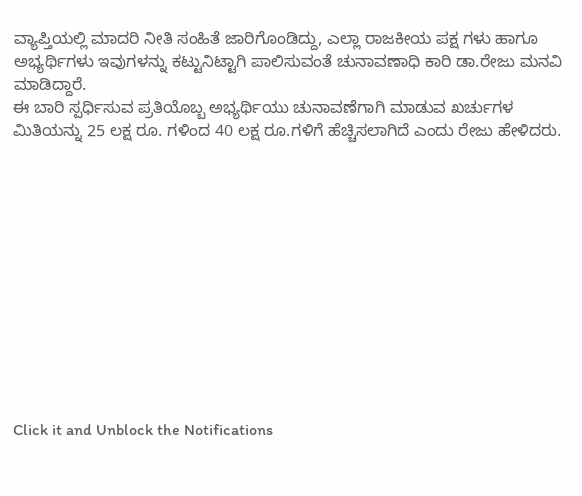ವ್ಯಾಪ್ತಿಯಲ್ಲಿ ಮಾದರಿ ನೀತಿ ಸಂಹಿತೆ ಜಾರಿಗೊಂಡಿದ್ದು, ಎಲ್ಲಾ ರಾಜಕೀಯ ಪಕ್ಷ ಗಳು ಹಾಗೂ ಅಭ್ಯರ್ಥಿಗಳು ಇವುಗಳನ್ನು ಕಟ್ಟುನಿಟ್ಟಾಗಿ ಪಾಲಿಸುವಂತೆ ಚುನಾವಣಾಧಿ ಕಾರಿ ಡಾ.ರೇಜು ಮನವಿ ಮಾಡಿದ್ದಾರೆ.
ಈ ಬಾರಿ ಸ್ಪರ್ಧಿಸುವ ಪ್ರತಿಯೊಬ್ಬ ಅಭ್ಯರ್ಥಿಯು ಚುನಾವಣೆಗಾಗಿ ಮಾಡುವ ಖರ್ಚುಗಳ ಮಿತಿಯನ್ನು 25 ಲಕ್ಷ ರೂ. ಗಳಿಂದ 40 ಲಕ್ಷ ರೂ.ಗಳಿಗೆ ಹೆಚ್ಚಿಸಲಾಗಿದೆ ಎಂದು ರೇಜು ಹೇಳಿದರು.












Click it and Unblock the Notifications